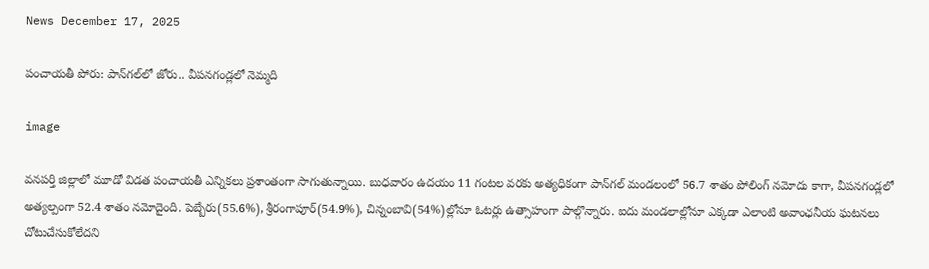News December 17, 2025

పంచాయతీ పోరు: పాన్‌గల్‌లో జోరు.. వీపనగండ్లలో నెమ్మది

image

వనపర్తి జిల్లాలో మూడో విడత పంచాయతీ ఎన్నికలు ప్రశాంతంగా సాగుతున్నాయి. బుధవారం ఉదయం 11 గంటల వరకు అత్యధికంగా పాన్‌గల్‌ మండలంలో 56.7 శాతం పోలింగ్‌ నమోదు కాగా, వీపనగండ్లలో అత్యల్పంగా 52.4 శాతం నమోదైంది. పెబ్బేరు(55.6%), శ్రీరంగాపూర్(54.9%), చిన్నంబావి(54%)ల్లోనూ ఓటర్లు ఉత్సాహంగా పాల్గొన్నారు. ఐదు మండలాల్లోనూ ఎక్కడా ఎలాంటి అవాంఛనీయ ఘటనలు చోటుచేసుకోలేదని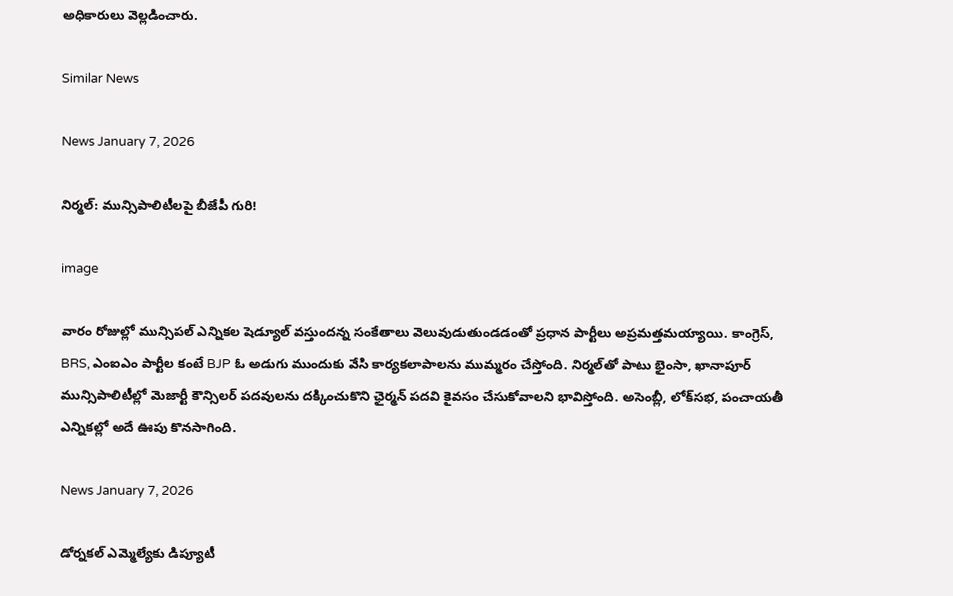అధికారులు వెల్లడించారు.

Similar News

News January 7, 2026

నిర్మల్: మున్సిపాలిటీలపై బీజేపీ గురి!

image

వారం రోజుల్లో మున్సిపల్ ఎన్నికల షెడ్యూల్ వస్తుందన్న సంకేతాలు వెలువుడుతుండడంతో ప్రధాన పార్టీలు అప్రమత్తమయ్యాయి. కాంగ్రెస్, BRS, ఎంఐఎం పార్టీల కంటే BJP ఓ అడుగు ముందుకు వేసి కార్యకలాపాలను ముమ్మరం చేస్తోంది. నిర్మల్‌తో పాటు భైంసా, ఖానాపూర్ మున్సిపాలిటీల్లో మెజార్టీ కౌన్సిలర్ పదవులను దక్కించుకొని ఛైర్మన్ పదవి కైవసం చేసుకోవాలని భావిస్తోంది. అసెంబ్లీ, లోక్‌సభ, పంచాయతీ ఎన్నికల్లో అదే ఊపు కొనసాగింది.

News January 7, 2026

డోర్నకల్ ఎమ్మెల్యేకు డిప్యూటీ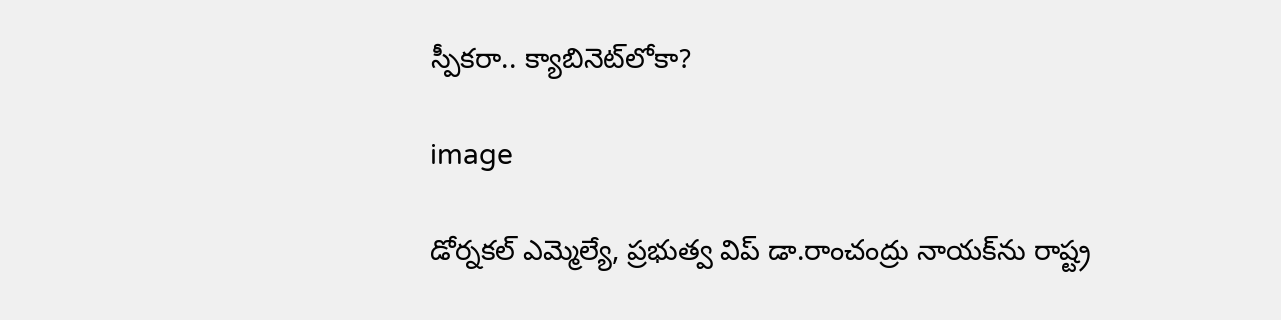స్పీకరా.. క్యాబినెట్‌లోకా?

image

డోర్నకల్ ఎమ్మెల్యే, ప్రభుత్వ విప్ డా.రాంచంద్రు నాయక్‌ను రాష్ట్ర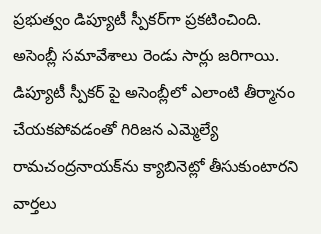ప్రభుత్వం డిప్యూటీ స్పీకర్‌గా ప్రకటించింది. అసెంబ్లీ సమావేశాలు రెండు సార్లు జరిగాయి. డిప్యూటీ స్పీకర్ పై అసెంబ్లీలో ఎలాంటి తీర్మానం చేయకపోవడంతో గిరిజన ఎమ్మెల్యే రామచంద్రనాయక్‌ను క్యాబినెట్లో తీసుకుంటారని వార్తలు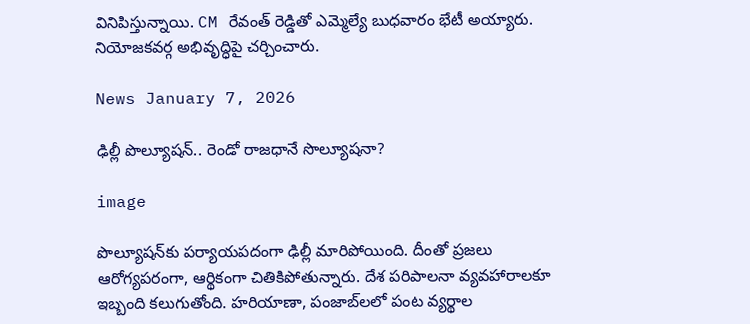వినిపిస్తున్నాయి. CM రేవంత్ రెడ్డితో ఎమ్మెల్యే బుధవారం భేటీ అయ్యారు. నియోజకవర్గ అభివృద్ధిపై చర్చించారు.

News January 7, 2026

ఢిల్లీ పొల్యూషన్.. రెండో రాజధానే సొల్యూషనా?

image

పొల్యూషన్‌కు పర్యాయపదంగా ఢిల్లీ మారిపోయింది. దీంతో ప్రజలు ఆరోగ్యపరంగా, ఆర్థికంగా చితికిపోతున్నారు. దేశ పరిపాలనా వ్యవహారాలకూ ఇబ్బంది కలుగుతోంది. హరియాణా, పంజాబ్‌లలో పంట వ్యర్థాల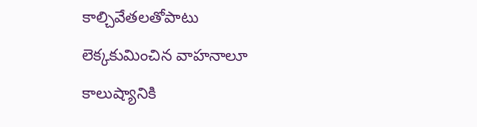కాల్చివేతలతోపాటు లెక్కకుమించిన వాహనాలూ కాలుష్యానికి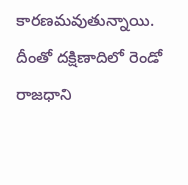కారణమవుతున్నాయి. దీంతో దక్షిణాదిలో రెండో రాజధాని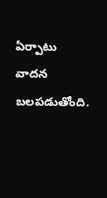ఏర్పాటు వాదన బలపడుతోంది.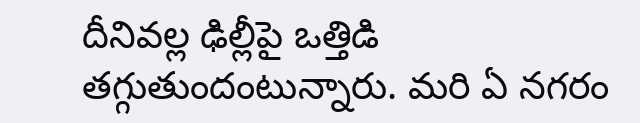దీనివల్ల ఢిల్లీపై ఒత్తిడి తగ్గుతుందంటున్నారు. మరి ఏ నగరం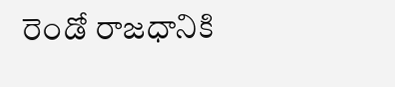రెండో రాజధానికి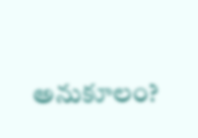అనుకూలం?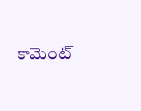కామెంట్